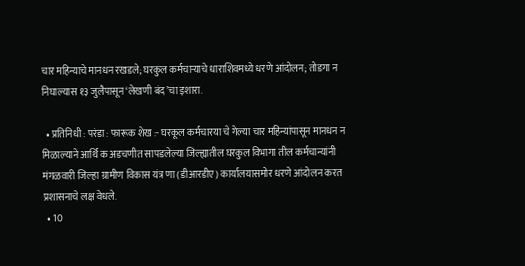चार महिन्याचे मानधन रखडले; घरकुल कर्मचाऱ्याचे धाराशिवमध्ये धरणे आंदोलन; तोडगा न निघाल्यास १३ जुलैपासून ‘लेखणी बंद’चा इशारा.

  • प्रतिनिधी : परंडा : फारूक शेख :- घरकूल कर्मचारया चे गेल्या चार महिन्यांपासून मानधन न मिळाल्याने आर्थि क अडचणीत सापडलेल्या जिल्ह्यातील घरकुल विभागा तील कर्मचान्यांनी मंगळवारी जिल्हा ग्रामीण विकास यंत्र णा (डीआरडीए) कार्यालयासमोर धरणे आंदोलन करत प्रशासनाचे लक्ष वेधले.
  • 10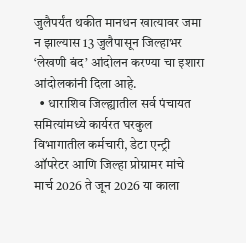जुलैपर्यंत थकीत मानधन खात्यावर जमा न झाल्यास 13 जुलैपासून जिल्हाभर ‘लेखणी बंद’ आंदोलन करण्या चा इशारा आंदोलकांनी दिला आहे.
  • धाराशिव जिल्ह्यातील सर्व पंचायत समित्यांमध्ये कार्यरत घरकुल विभागातील कर्मचारी, डेटा एन्ट्री ऑपरेटर आणि जिल्हा प्रोग्रामर मांचे मार्च 2026 ते जून 2026 या काला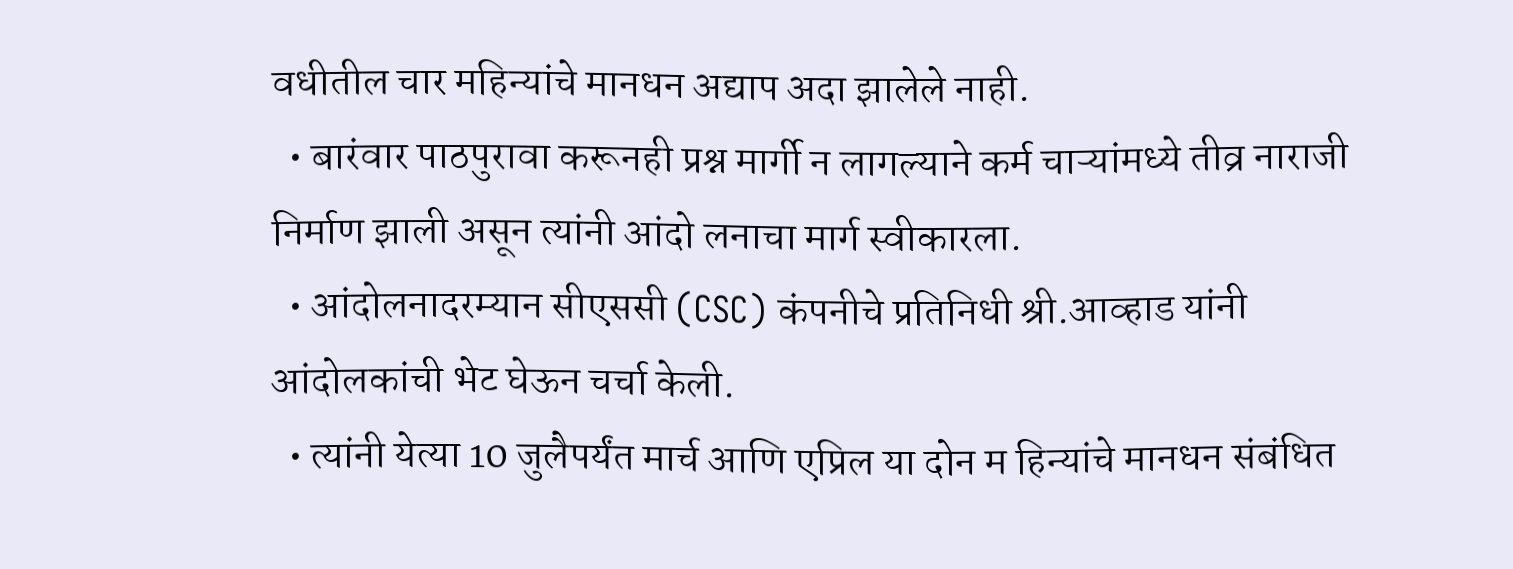वधीतील चार महिन्यांचे मानधन अद्याप अदा झालेले नाही.
  • बारंवार पाठपुरावा करूनही प्रश्न मार्गी न लागल्याने कर्म चाऱ्यांमध्ये तीव्र नाराजी निर्माण झाली असून त्यांनी आंदो लनाचा मार्ग स्वीकारला.
  • आंदोलनादरम्यान सीएससी (CSC) कंपनीचे प्रतिनिधी श्री.आव्हाड यांनी आंदोलकांची भेट घेऊन चर्चा केली.
  • त्यांनी येत्या 10 जुलैपर्यंत मार्च आणि एप्रिल या दोन म हिन्यांचे मानधन संबंधित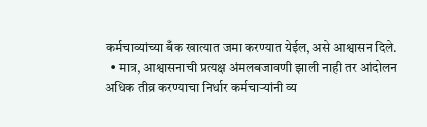कर्मचाव्यांच्या बँक खात्यात जमा करण्यात येईल, असे आश्वासन दिले.
  • मात्र, आश्वासनाची प्रत्यक्ष अंमलबजावणी झाली नाही तर आंदोलन अधिक तीव्र करण्याचा निर्धार कर्मचाऱ्यांनी व्य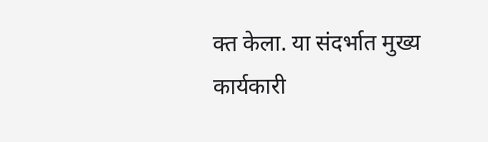क्त केला. या संदर्भात मुख्य कार्यकारी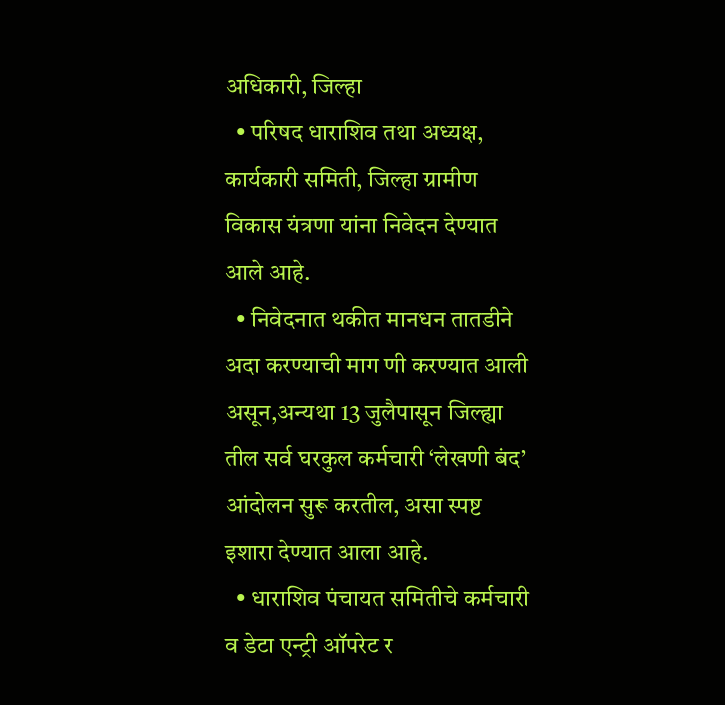अधिकारी, जिल्हा
  • परिषद धाराशिव तथा अध्यक्ष, कार्यकारी समिती, जिल्हा ग्रामीण विकास यंत्रणा यांना निवेदन देण्यात आले आहे.
  • निवेदनात थकीत मानधन तातडीने अदा करण्याची माग णी करण्यात आली असून,अन्यथा 13 जुलैपासून जिल्ह्या तील सर्व घरकुल कर्मचारी ‘लेखणी बंद’ आंदोलन सुरू करतील, असा स्पष्ट इशारा देण्यात आला आहे.
  • धाराशिव पंचायत समितीचे कर्मचारी व डेटा एन्ट्री ऑपरेट र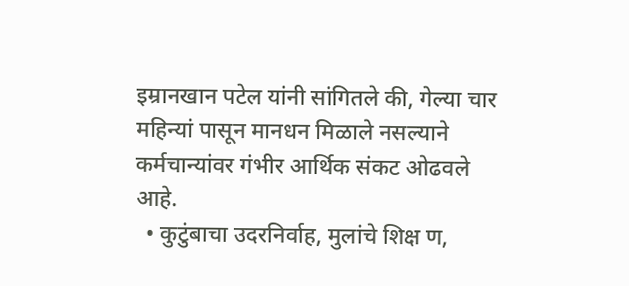इम्रानखान पटेल यांनी सांगितले की, गेल्या चार महिन्यां पासून मानधन मिळाले नसल्याने कर्मचान्यांवर गंभीर आर्थिक संकट ओढवले आहे.
  • कुटुंबाचा उदरनिर्वाह, मुलांचे शिक्ष ण,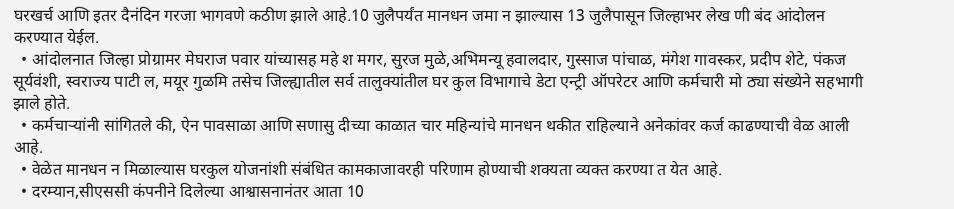घरखर्च आणि इतर दैनंदिन गरजा भागवणे कठीण झाले आहे.10 जुलैपर्यंत मानधन जमा न झाल्यास 13 जुलैपासून जिल्हाभर लेख णी बंद आंदोलन करण्यात येईल.
  • आंदोलनात जिल्हा प्रोग्रामर मेघराज पवार यांच्यासह महे श मगर, सुरज मुळे,अभिमन्यू हवालदार, गुस्साज पांचाळ, मंगेश गावस्कर, प्रदीप शेटे, पंकज सूर्यवंशी, स्वराज्य पाटी ल, मयूर गुळमि तसेच जिल्ह्यातील सर्व तालुक्यांतील घर कुल विभागाचे डेटा एन्ट्री ऑपरेटर आणि कर्मचारी मो ठ्या संख्येने सहभागी झाले होते.
  • कर्मचाऱ्यांनी सांगितले की, ऐन पावसाळा आणि सणासु दीच्या काळात चार महिन्यांचे मानधन थकीत राहिल्याने अनेकांवर कर्ज काढण्याची वेळ आली आहे.
  • वेळेत मानधन न मिळाल्यास घरकुल योजनांशी संबंधित कामकाजावरही परिणाम होण्याची शक्यता व्यक्त करण्या त येत आहे.
  • दरम्यान,सीएससी कंपनीने दिलेल्या आश्वासनानंतर आता 10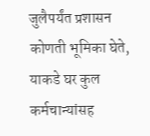जुलैपर्यंत प्रशासन कोणती भूमिका घेते, याकडे घर कुल कर्मचान्यांसह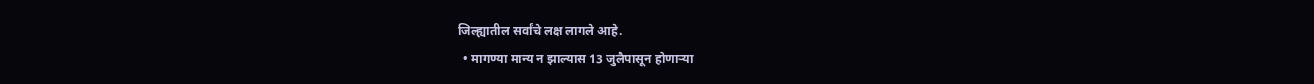जिल्ह्यातील सर्वांचे लक्ष लागले आहे.
  • मागण्या मान्य न झाल्यास 13 जुलैपासून होणाऱ्या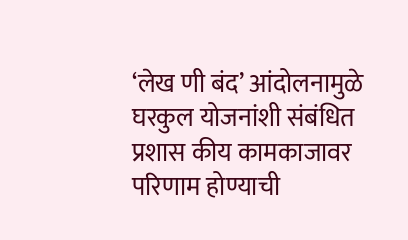‘लेख णी बंद’ आंदोलनामुळे घरकुल योजनांशी संबंधित प्रशास कीय कामकाजावर परिणाम होण्याची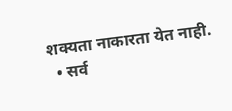शक्यता नाकारता येत नाही.
  • सर्व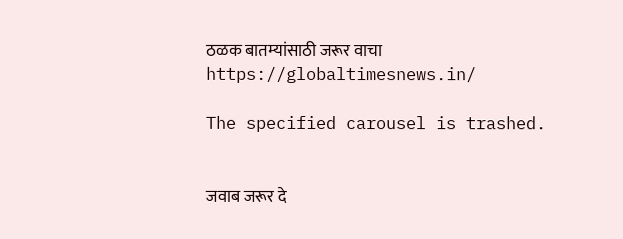ठळक बातम्यांसाठी जरूर वाचा https://globaltimesnews.in/

The specified carousel is trashed.


जवाब जरूर दे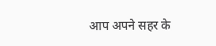आप अपने सहर के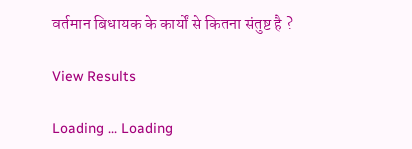वर्तमान बिधायक के कार्यों से कितना संतुष्ट है ?

View Results

Loading ... Loading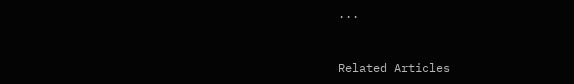...


Related Articles